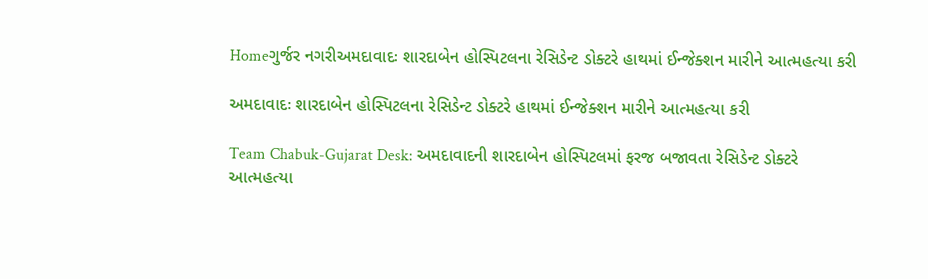Homeગુર્જર નગરીઅમદાવાદઃ શારદાબેન હોસ્પિટલના રેસિડેન્ટ ડોક્ટરે હાથમાં ઈન્જેક્શન મારીને આત્મહત્યા કરી

અમદાવાદઃ શારદાબેન હોસ્પિટલના રેસિડેન્ટ ડોક્ટરે હાથમાં ઈન્જેક્શન મારીને આત્મહત્યા કરી

Team Chabuk-Gujarat Desk: અમદાવાદની શારદાબેન હોસ્પિટલમાં ફરજ બજાવતા રેસિડેન્ટ ડોક્ટરે આત્મહત્યા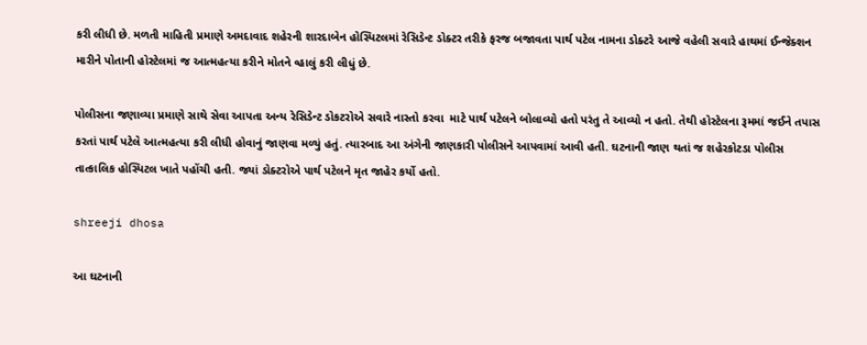કરી લીધી છે. મળતી માહિતી પ્રમાણે અમદાવાદ શહેરની શારદાબેન હોસ્પિટલમાં રેસિડેન્ટ ડોક્ટર તરીકે ફરજ બજાવતા પાર્થ પટેલ નામના ડોક્ટરે આજે વહેલી સવારે હાથમાં ઈન્જેક્શન મારીને પોતાની હોસ્ટેલમાં જ આત્મહત્યા કરીને મોતને વ્હાલું કરી લીધું છે.

પોલીસના જણાવ્યા પ્રમાણે સાથે સેવા આપતા અન્ય રેસિડેન્ટ ડોકટરોએ સવારે નાસ્તો કરવા  માટે પાર્થ પટેલને બોલાવ્યો હતો પરંતુ તે આવ્યો ન હતો. તેથી હોસ્ટેલના રૂમમાં જઈને તપાસ કરતાં પાર્થ પટેલે આત્મહત્યા કરી લીધી હોવાનું જાણવા મળ્યું હતું. ત્યારબાદ આ અંગેની જાણકારી પોલીસને આપવામાં આવી હતી. ઘટનાની જાણ થતાં જ શહેરકોટડા પોલીસ તાત્કાલિક હોસ્પિટલ ખાતે પહોંચી હતી. જ્યાં ડોક્ટરોએ પાર્થ પટેલને મૃત જાહેર કર્યો હતો.

shreeji dhosa

આ ઘટનાની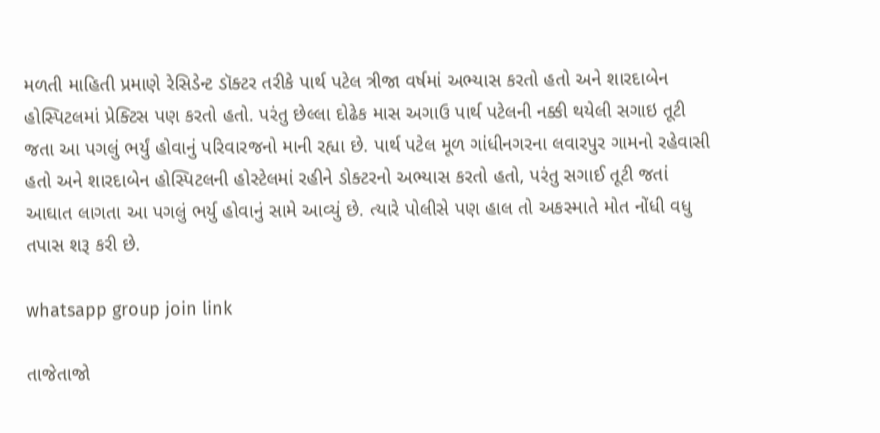મળતી માહિતી પ્રમાણે રેસિડેન્ટ ડૉક્ટર તરીકે પાર્થ પટેલ ત્રીજા વર્ષમાં અભ્યાસ કરતો હતો અને શારદાબેન હોસ્પિટલમાં પ્રેક્ટિસ પણ કરતો હતો. પરંતુ છેલ્લા દોઢેક માસ અગાઉ પાર્થ પટેલની નક્કી થયેલી સગાઇ તૂટી જતા આ પગલું ભર્યું હોવાનું પરિવારજનો માની રહ્યા છે. પાર્થ પટેલ મૂળ ગાંધીનગરના લવારપુર ગામનો રહેવાસી હતો અને શારદાબેન હોસ્પિટલની હોસ્ટેલમાં રહીને ડોક્ટરનો અભ્યાસ કરતો હતો, પરંતુ સગાઈ તૂટી જતાં આઘાત લાગતા આ પગલું ભર્યુ હોવાનું સામે આવ્યું છે. ત્યારે પોલીસે પણ હાલ તો અકસ્માતે મોત નોંધી વધુ તપાસ શરૂ કરી છે.

whatsapp group join link

તાજેતાજો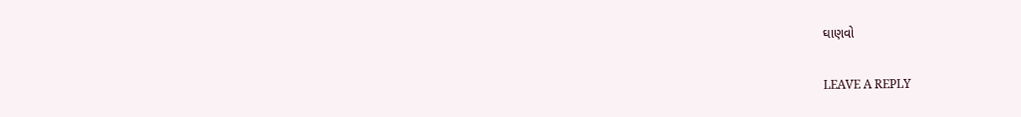ઘાણવો

LEAVE A REPLY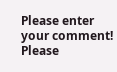Please enter your comment!
Please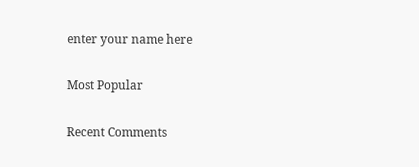enter your name here

Most Popular

Recent Comments